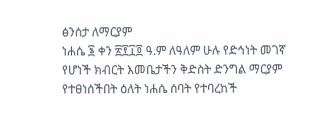ፅንሰታ ለማርያም
ነሐሴ ፮ ቀን ፳፻፲፬ ዓ.ም ለዓለም ሁሉ የድኅነት መገኛ የሆነች ክብርት እመቤታችን ቅድስት ድንግል ማርያም የተፀነሰችበት ዕለት ነሐሴ ሰባት የተባረከች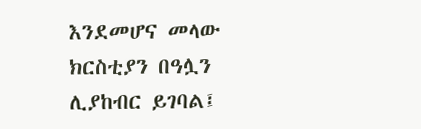እንደመሆና መላው ክርስቲያን በዓሏን ሊያከብር ይገባል፤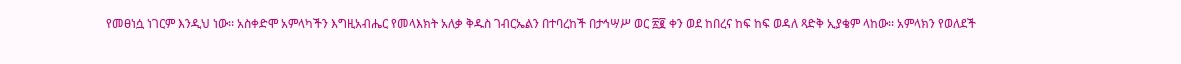የመፀነሷ ነገርም እንዲህ ነው፡፡ አስቀድሞ አምላካችን እግዚአብሔር የመላእክት አለቃ ቅዱስ ገብርኤልን በተባረከች በታኅሣሥ ወር ፳፪ ቀን ወደ ከበረና ከፍ ከፍ ወዳለ ጻድቅ ኢያቄም ላከው፡፡ አምላክን የወለደች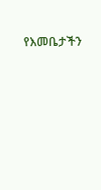የእመቤታችን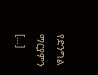የድንግል ማርያምን […]